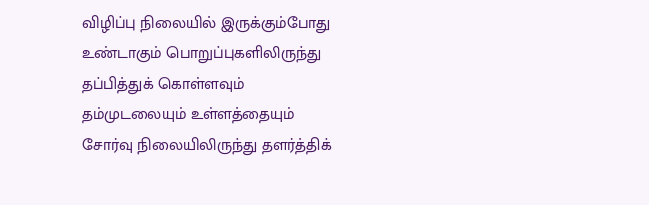விழிப்பு நிலையில் இருக்கும்போது உண்டாகும் பொறுப்புகளிலிருந்து தப்பித்துக் கொள்ளவும் தம்முடலையும் உள்ளத்தையும் சோர்வு நிலையிலிருந்து தளர்த்திக்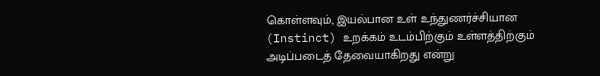கொள்ளவும், இயல்பான உள் உந்துணர்ச்சியான (Instinct) உறக்கம் உடம்பிற்கும் உள்ளத்திற்கும் அடிப்படைத் தேவையாகிறது என்று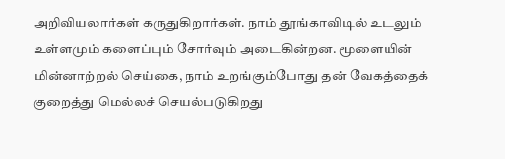அறிவியலார்கள் கருதுகிறார்கள். நாம் தூங்காவிடில் உடலும் உள்ளமும் களைப்பும் சோர்வும் அடைகின்றன. மூளையின் மின்னாற்றல் செய்கை, நாம் உறங்கும்போது தன் வேகத்தைக் குறைத்து மெல்லச் செயல்படுகிறது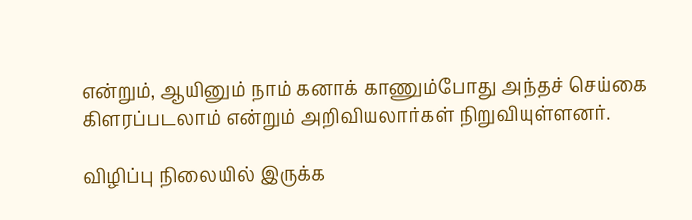என்றும், ஆயினும் நாம் கனாக் காணும்போது அந்தச் செய்கை கிளரப்படலாம் என்றும் அறிவியலார்கள் நிறுவியுள்ளனர்.

விழிப்பு நிலையில் இருக்க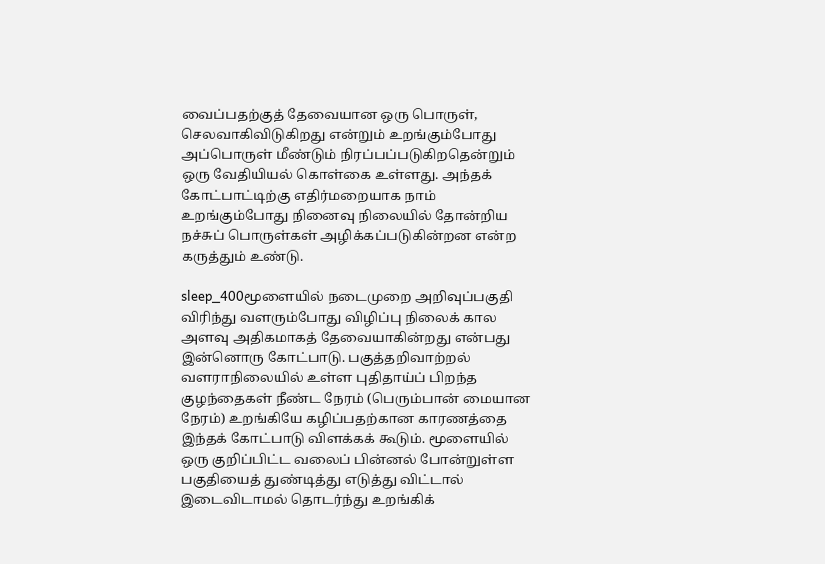வைப்பதற்குத் தேவையான ஒரு பொருள், செலவாகிவிடுகிறது என்றும் உறங்கும்போது அப்பொருள் மீண்டும் நிரப்பப்படுகிறதென்றும் ஒரு வேதியியல் கொள்கை உள்ளது. அந்தக் கோட்பாட்டிற்கு எதிர்மறையாக நாம் உறங்கும்போது நினைவு நிலையில் தோன்றிய நச்சுப் பொருள்கள் அழிக்கப்படுகின்றன என்ற கருத்தும் உண்டு.

sleep_400மூளையில் நடைமுறை அறிவுப்பகுதி விரிந்து வளரும்போது விழிப்பு நிலைக் கால அளவு அதிகமாகத் தேவையாகின்றது என்பது இன்னொரு கோட்பாடு. பகுத்தறிவாற்றல் வளராநிலையில் உள்ள புதிதாய்ப் பிறந்த குழந்தைகள் நீண்ட நேரம் (பெரும்பான் மையான நேரம்) உறங்கியே கழிப்பதற்கான காரணத்தை இந்தக் கோட்பாடு விளக்கக் கூடும். மூளையில் ஒரு குறிப்பிட்ட வலைப் பின்னல் போன்றுள்ள பகுதியைத் துண்டித்து எடுத்து விட்டால் இடைவிடாமல் தொடர்ந்து உறங்கிக்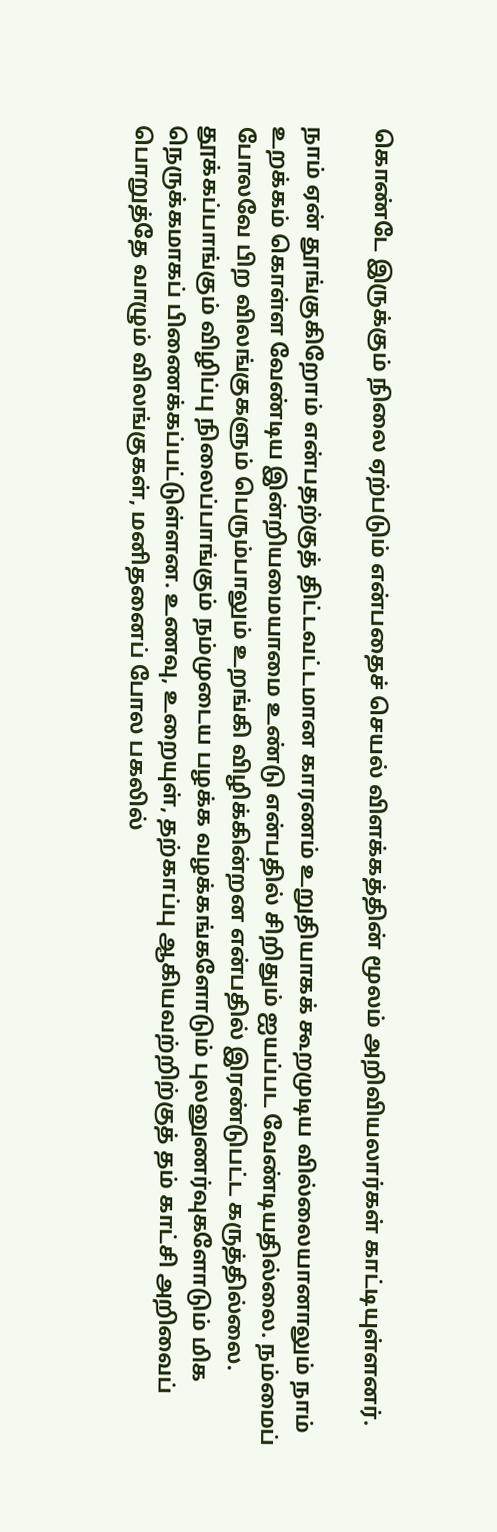கொண்டே இருக்கும் நிலை ஏற்படும் என்பதைச் செயல் விளக்கத்தின் மூலம் அறிவியலார்கள் காட்டியுள்ளனர்.

நாம் ஏன் தூங்குகிறோம் என்பதற்குத் திட்டவட்டமான காரணம் உறுதியாகக் கூறமுடிய வில்லையானாலும் நாம் உறக்கம் கொள்ள வேண்டிய இன்றியமையாமை உண்டு என்பதில் சிறிதும் ஐயப்பட வேண்டியதில்லை. நம்மைப் போலவே பிற விலங்குகளும் பெரும்பாலும் உறங்கி விழிக்கின்றன என்பதில் இரண்டுபட்ட கருத்தில்லை. தூக்கப்பாங்கும் விழிப்பு நிலைப்பாங்கும் நம்முடைய பழக்க வழக்கங்களோடும் புலனுணர்வுகளோடும் மிக நெருக்கமாகப் பிணைக்கப்பட்டுள்ளன. உணவு, உறையுள், தற்காப்பு ஆகியவற்றிற்குத் தம் காட்சி அறிவைப் பொறுத்தே வாழும் விலங்குகள், மனிதனைப் போல பகலில்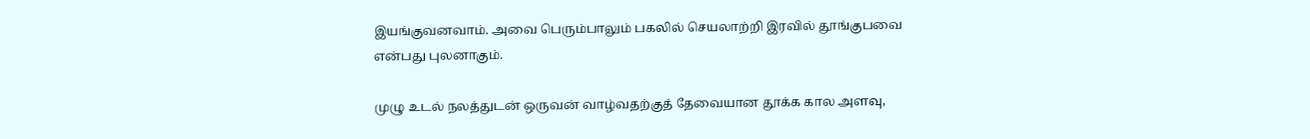இயங்குவனவாம். அவை பெரும்பாலும் பகலில் செயலாற்றி இரவில் தூங்குபவை என்பது புலனாகும்.

முழு உடல் நலத்துடன் ஒருவன் வாழ்வதற்குத் தேவையான தூக்க கால அளவு,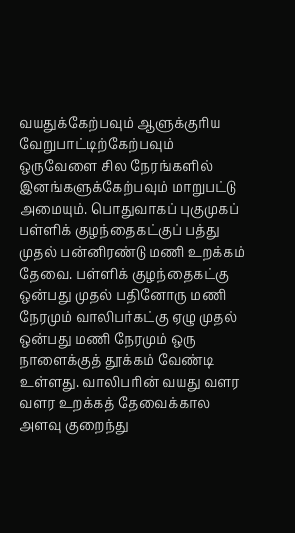வயதுக்கேற்பவும் ஆளுக்குரிய வேறுபாட்டிற்கேற்பவும் ஒருவேளை சில நேரங்களில் இனங்களுக்கேற்பவும் மாறுபட்டு அமையும். பொதுவாகப் புகுமுகப் பள்ளிக் குழந்தைகட்குப் பத்து முதல் பன்னிரண்டு மணி உறக்கம் தேவை. பள்ளிக் குழந்தைகட்கு ஒன்பது முதல் பதினோரு மணி நேரமும் வாலிபர்கட்கு ஏழு முதல் ஒன்பது மணி நேரமும் ஒரு நாளைக்குத் தூக்கம் வேண்டி உள்ளது. வாலிபரின் வயது வளர வளர உறக்கத் தேவைக்கால அளவு குறைந்து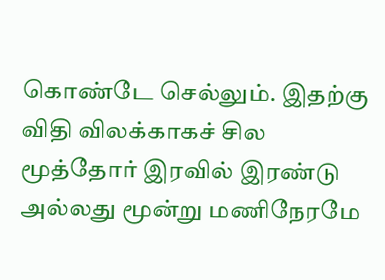கொண்டே செல்லும். இதற்கு விதி விலக்காகச் சில மூத்தோர் இரவில் இரண்டு அல்லது மூன்று மணிநேரமே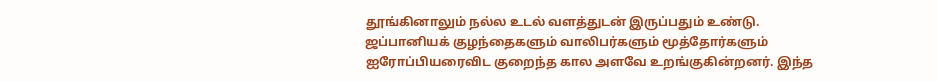தூங்கினாலும் நல்ல உடல் வளத்துடன் இருப்பதும் உண்டு. ஜப்பானியக் குழந்தைகளும் வாலிபர்களும் மூத்தோர்களும் ஐரோப்பியரைவிட குறைந்த கால அளவே உறங்குகின்றனர். இந்த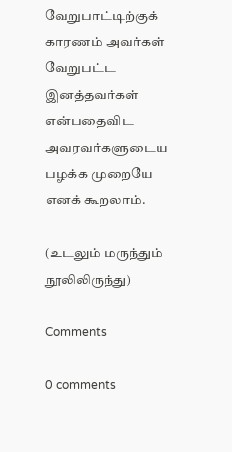வேறுபாட்டிற்குக் காரணம் அவர்கள் வேறுபட்ட இனத்தவர்கள் என்பதைவிட அவரவர்களுடைய பழக்க முறையே எனக் கூறலாம்.

(உடலும் மருந்தும் நூலிலிருந்து)

Comments

0 comments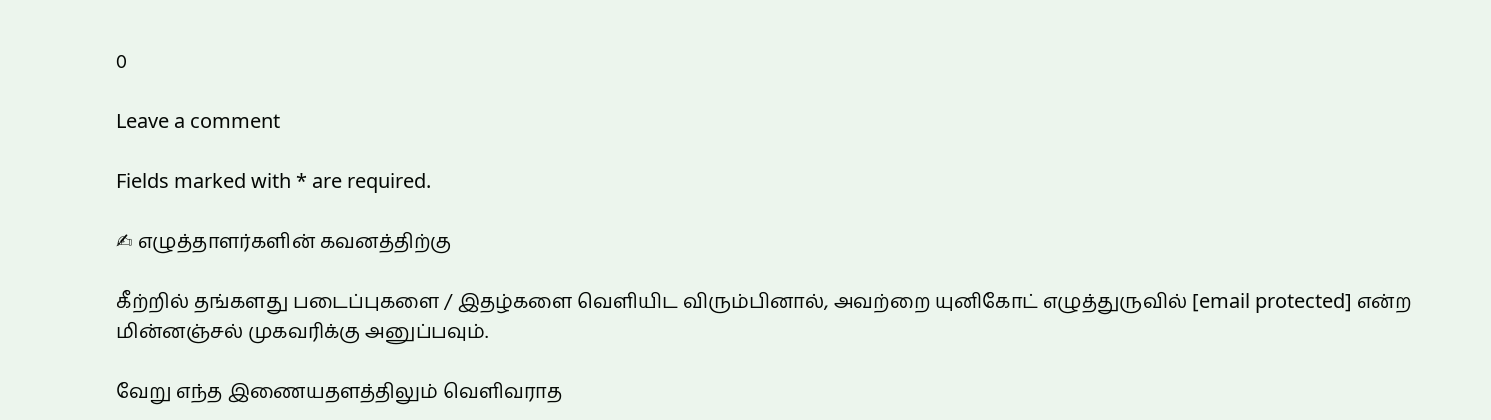0

Leave a comment

Fields marked with * are required.

✍ எழுத்தாளர்களின் கவனத்திற்கு

கீற்றில் தங்களது படைப்புகளை / இதழ்களை வெளியிட விரும்பினால், அவற்றை யுனிகோட் எழுத்துருவில் [email protected] என்ற மின்னஞ்சல் முகவரிக்கு அனுப்பவும்.

வேறு எந்த இணையதளத்திலும் வெளிவராத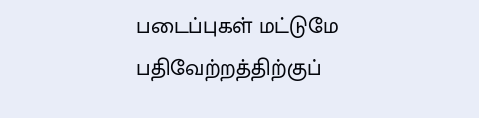படைப்புகள் மட்டுமே பதிவேற்றத்திற்குப்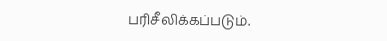பரிசீலிக்கப்படும்.